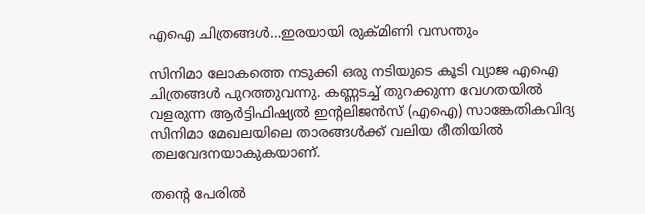എഐ ചിത്രങ്ങൾ…ഇരയായി രുക്മിണി വസന്തും

സിനിമാ ലോകത്തെ നടുക്കി ഒരു നടിയുടെ കൂടി വ്യാജ എഐ ചിത്രങ്ങൾ പുറത്തുവന്നു. കണ്ണടച്ച് തുറക്കുന്ന വേഗതയിൽ വളരുന്ന ആർട്ടിഫിഷ്യൽ ഇന്‍റലിജൻസ് (എഐ) സാങ്കേതികവിദ്യ സിനിമാ മേഖലയിലെ താരങ്ങൾക്ക് വലിയ രീതിയിൽ തലവേദനയാകുകയാണ്.

തന്‍റെ പേരിൽ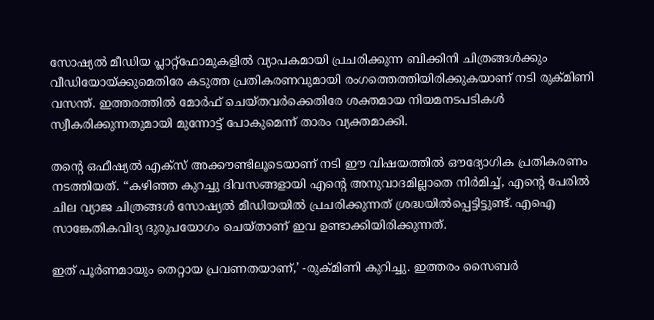സോഷ്യൽ മീഡിയ പ്ലാറ്റ്‌ഫോമുകളിൽ വ്യാപകമായി പ്രചരിക്കുന്ന ബിക്കിനി ചിത്രങ്ങൾക്കും വീഡിയോയ്ക്കുമെതിരേ കടുത്ത പ്രതികരണവുമായി രംഗത്തെത്തിയിരിക്കുകയാണ് നടി രുക്മിണി വസന്ത്. ഇത്തരത്തിൽ മോർഫ് ചെയ്തവർക്കെതിരേ ശക്തമായ നിയമനടപടികൾ സ്വീകരിക്കുന്നതുമായി മുന്നോട്ട് പോകുമെന്ന് താരം വ്യക്തമാക്കി.

തന്‍റെ ഒഫീഷ്യൽ എക്സ് അക്കൗണ്ടിലൂടെയാണ് നടി ഈ വിഷയത്തിൽ ഔദ്യോഗിക പ്രതികരണം നടത്തിയത്. “കഴിഞ്ഞ കുറച്ചു ദിവസങ്ങളായി എന്‍റെ അനുവാദമില്ലാതെ നിർമിച്ച്, എന്‍റെ പേരിൽ ചില വ്യാജ ചിത്രങ്ങൾ സോഷ്യൽ മീഡിയയിൽ പ്രചരിക്കുന്നത് ശ്രദ്ധയിൽപ്പെട്ടിട്ടുണ്ട്. എഐ സാങ്കേതികവിദ്യ ദുരുപയോഗം ചെയ്താണ് ഇവ ഉണ്ടാക്കിയിരിക്കുന്നത്.

ഇത് പൂർണമായും തെറ്റായ പ്രവണതയാണ്,’ -രുക്മിണി കുറിച്ചു. ഇത്തരം സൈബർ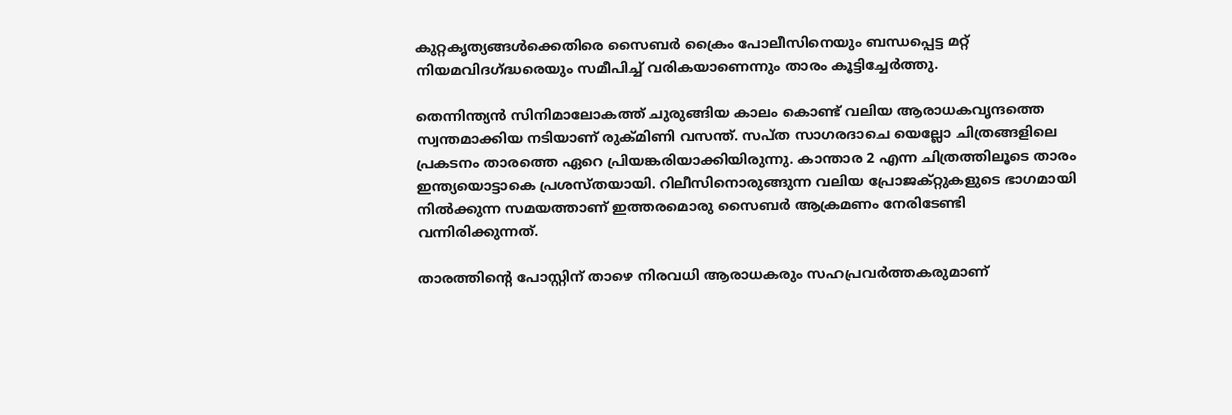കുറ്റകൃത്യങ്ങൾക്കെതിരെ സൈബർ ക്രൈം പോലീസിനെയും ബന്ധപ്പെട്ട മറ്റ് നിയമവിദഗ്ദ്ധരെയും സമീപിച്ച് വരികയാണെന്നും താരം കൂട്ടിച്ചേർത്തു.

തെന്നിന്ത്യൻ സിനിമാലോകത്ത് ചുരുങ്ങിയ കാലം കൊണ്ട് വലിയ ആരാധകവൃന്ദത്തെ സ്വന്തമാക്കിയ നടിയാണ് രുക്മിണി വസന്ത്. സപ്ത സാഗരദാചെ യെല്ലോ ചിത്രങ്ങളിലെ പ്രകടനം താരത്തെ ഏറെ പ്രിയങ്കരിയാക്കിയിരുന്നു. കാന്താര 2 എന്ന ചിത്രത്തിലൂടെ താരം ഇന്ത്യയൊട്ടാകെ പ്രശസ്തയായി. റിലീസിനൊരുങ്ങുന്ന വലിയ പ്രോജക്റ്റുകളുടെ ഭാഗമായി നിൽക്കുന്ന സമയത്താണ് ഇത്തരമൊരു സൈബർ ആക്രമണം നേരിടേണ്ടി വന്നിരിക്കുന്നത്.

താരത്തിന്‍റെ പോസ്റ്റിന് താഴെ നിരവധി ആരാധകരും സഹപ്രവർത്തകരുമാണ്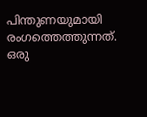പിന്തുണയുമായി രംഗത്തെത്തുന്നത്. ഒരു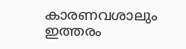കാരണവശാലും ഇത്തരം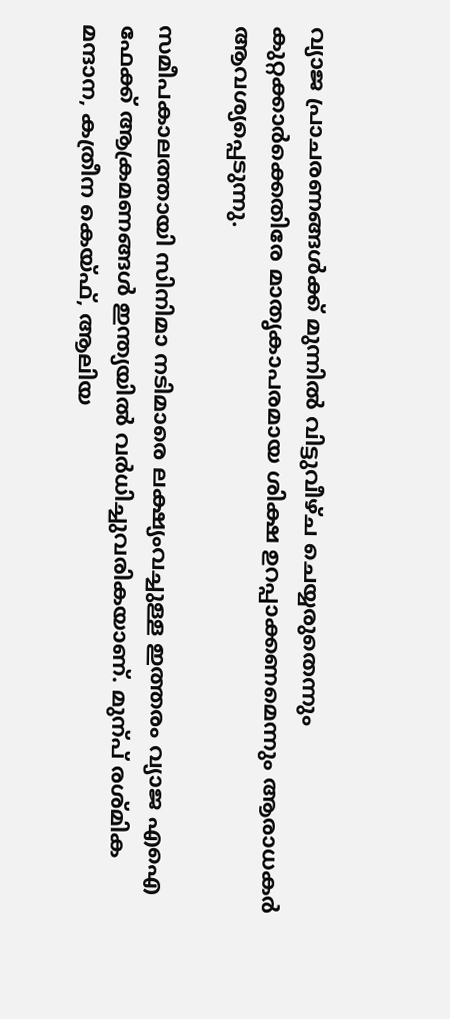വ്യാജ പ്രാചരണങ്ങൾക്ക് മുന്നിൽ വിട്ടുവീഴ്ച ചെയ്യരുതെന്നും കുറ്റക്കാർക്കെതിരേ മാതൃകാപരമായ ശിക്ഷ ഉറപ്പാക്കണമെന്നും ആരാധകർ ആവശ്യപ്പെടുന്നു.

സമീപകാലത്തായി സിനിമാ നടിമാരെ ലക്ഷ്യംവച്ചുള്ള ഇത്തരം വ്യാജ എഐ ഫേക്ക് ആക്രമണങ്ങൾ ഇന്ത്യയിൽ വർധിച്ചുവരികയാണ്. മുന്പ് രശ്മിക മന്ദാന, കത്രീന കെയ്ഫ്, ആലിയ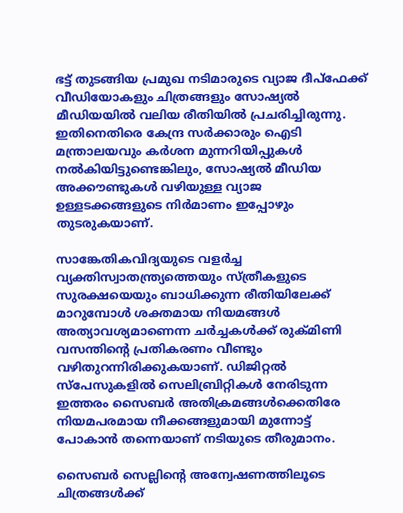ഭട്ട് തുടങ്ങിയ പ്രമുഖ നടിമാരുടെ വ്യാജ ദീപ്ഫേക്ക് വീഡിയോകളും ചിത്രങ്ങളും സോഷ്യൽ മീഡിയയിൽ വലിയ രീതിയിൽ പ്രചരിച്ചിരുന്നു. ഇതിനെതിരെ കേന്ദ്ര സർക്കാരും ഐടി മന്ത്രാലയവും കർശന മുന്നറിയിപ്പുകൾ നൽകിയിട്ടുണ്ടെങ്കിലും, സോഷ്യൽ മീഡിയ അക്കൗണ്ടുകൾ വഴിയുള്ള വ്യാജ ഉള്ളടക്കങ്ങളുടെ നിർമാണം ഇപ്പോഴും തുടരുകയാണ്.

സാങ്കേതികവിദ്യയുടെ വളർച്ച വ്യക്തിസ്വാതന്ത്ര്യത്തെയും സ്ത്രീകളുടെ സുരക്ഷയെയും ബാധിക്കുന്ന രീതിയിലേക്ക് മാറുമ്പോൾ ശക്തമായ നിയമങ്ങൾ അത്യാവശ്യമാണെന്ന ചർച്ചകൾക്ക് രുക്മിണി വസന്തിന്‍റെ പ്രതികരണം വീണ്ടും വഴിതുറന്നിരിക്കുകയാണ്. ഡിജിറ്റൽ സ്പേസുകളിൽ സെലിബ്രിറ്റികൾ നേരിടുന്ന ഇത്തരം സൈബർ അതിക്രമങ്ങൾക്കെതിരേ നിയമപരമായ നീക്കങ്ങളുമായി മുന്നോട്ട് പോകാൻ തന്നെയാണ് നടിയുടെ തീരുമാനം.

സൈബർ സെല്ലിന്‍റെ അന്വേഷണത്തിലൂടെ ചിത്രങ്ങൾക്ക്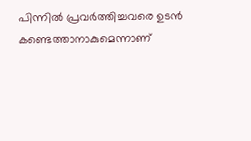പിന്നിൽ പ്രവർത്തിച്ചവരെ ഉടൻ കണ്ടെത്താനാകുമെന്നാണ്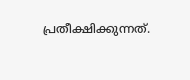പ്രതീക്ഷിക്കുന്നത്.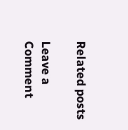Related posts

Leave a Comment